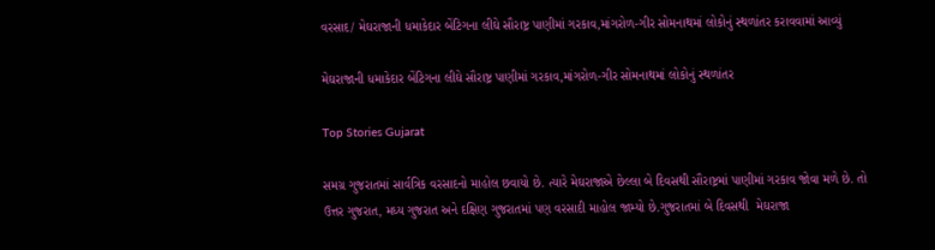વરસાદ/ મેઘરાજાની ધમાકેદાર બેંટિગના લીઘે સૌરાષ્ટ્ર પાણીમાં ગરકાવ,માંગરોળ-ગીર સોમનાથમાં લોકોનું સ્થળાંતર કરાવવામાં આવ્યું

મેઘરાજાની ધમાકેદાર બેંટિગના લીઘે સૌરાષ્ટ્ર પાણીમાં ગરકાવ,માંગરોળ-ગીર સોમનાથમાં લોકોનું સ્થળાંતર

Top Stories Gujarat

સમગ્ર ગુજરાતમાં સાર્વત્રિક વરસાદનો માહોલ છવાયો છે. ત્યારે મેઘરાજાએ છેલ્લા બે દિવસથી સૌરાષ્ટ્રમાં પાણીમાં ગરકાવ જોવા મળે છે. તો ઉત્તર ગુજરાત, મધ્ય ગુજરાત અને દક્ષિણ ગુજરાતમાં પણ વરસાદી માહોલ જામ્યો છે.ગુજરાતમાં બે દિવસથી  મેઘરાજા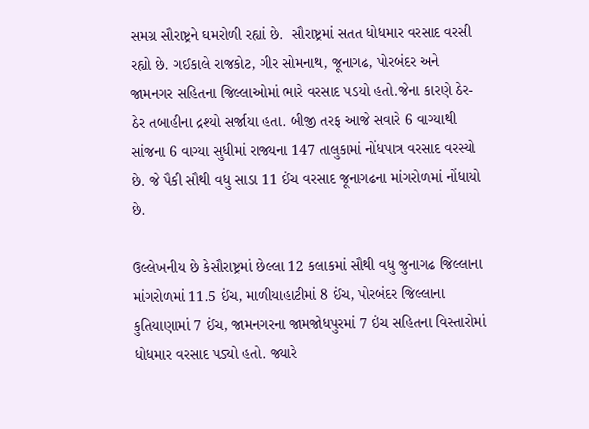સમગ્ર સૌરાષ્ટ્રને ઘમરોળી રહ્યાં છે.  સૌરાષ્ટ્રમાં સતત ધોધમાર વરસાદ વરસી રહ્યો છે. ગઈકાલે રાજકોટ, ગીર સોમનાથ, જૂનાગઢ, પોરબંદર અને જામનગર સહિતના જિલ્લાઓમાં ભારે વરસાદ પડયો હતો.જેના કારણે ઠેર-ઠેર તબાહીના દ્રશ્યો સર્જાયા હતા. બીજી તરફ આજે સવારે 6 વાગ્યાથી સાંજના 6 વાગ્યા સુધીમાં રાજ્યના 147 તાલુકામાં નોંધપાત્ર વરસાદ વરસ્યો છે. જે પૈકી સૌથી વધુ સાડા 11 ઈંચ વરસાદ જૂનાગઢના માંગરોળમાં નોંધાયો છે.

ઉલ્લેખનીય છે કેસૌરાષ્ટ્રમાં છેલ્લા 12 કલાકમાં સૌથી વધુ જુનાગઢ જિલ્લાના માંગરોળમાં 11.5 ઈંચ, માળીયાહાટીમાં 8 ઈંચ, પોરબંદર જિલ્લાના કુતિયાણામાં 7 ઈંચ, જામનગરના જામજોધપુરમાં 7 ઇંચ સહિતના વિસ્તારોમાં ધોધમાર વરસાદ પડ્યો હતો. જ્યારે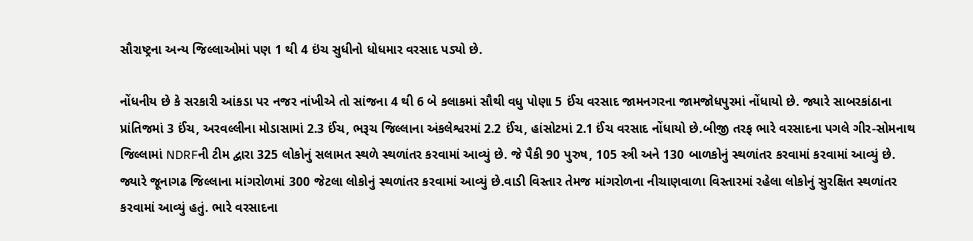સૌરાષ્ટ્રના અન્ય જિલ્લાઓમાં પણ 1 થી 4 ઇંચ સુધીનો ધોધમાર વરસાદ પડ્યો છે.

નોંધનીય છે કે સરકારી આંકડા પર નજર નાંખીએ તો સાંજના 4 થી 6 બે કલાકમાં સૌથી વધુ પોણા 5 ઈંચ વરસાદ જામનગરના જામજોધપુરમાં નોંધાયો છે. જ્યારે સાબરકાંઠાના પ્રાંતિજમાં 3 ઈંચ, અરવલ્લીના મોડાસામાં 2.3 ઈંચ, ભરૂચ જિલ્લાના અંકલેશ્વરમાં 2.2 ઈંચ, હાંસોટમાં 2.1 ઈંચ વરસાદ નોંધાયો છે.બીજી તરફ ભારે વરસાદના પગલે ગીર-સોમનાથ જિલ્લામાં NDRFની ટીમ દ્વારા 325 લોકોનું સલામત સ્થળે સ્થળાંતર કરવામાં આવ્યું છે. જે પૈકી 90 પુરુષ, 105 સ્ત્રી અને 130 બાળકોનું સ્થળાંતર કરવામાં કરવામાં આવ્યું છે. જ્યારે જૂનાગઢ જિલ્લાના માંગરોળમાં 300 જેટલા લોકોનું સ્થળાંતર કરવામાં આવ્યું છે.વાડી વિસ્તાર તેમજ માંગરોળના નીચાણવાળા વિસ્તારમાં રહેલા લોકોનું સુરક્ષિત સ્થળાંતર કરવામાં આવ્યું હતું. ભારે વરસાદના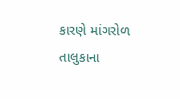કારણે માંગરોળ તાલુકાના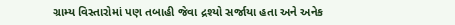ગ્રામ્ય વિસ્તારોમાં પણ તબાહી જેવા દ્રશ્યો સર્જાયા હતા અને અનેક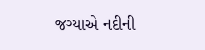જગ્યાએ નદીની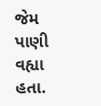જેમ પાણી વહ્યા હતા.